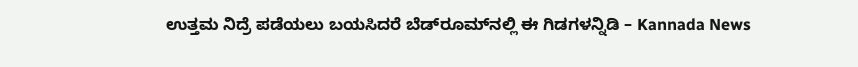ಉತ್ತಮ ನಿದ್ರೆ ಪಡೆಯಲು ಬಯಸಿದರೆ ಬೆಡ್‌ರೂಮ್‌ನಲ್ಲಿ ಈ ಗಿಡಗಳನ್ನಿಡಿ – Kannada News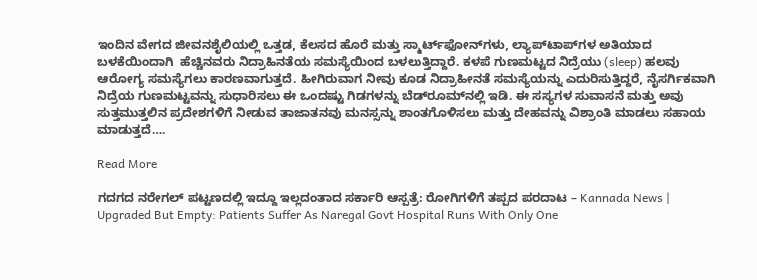ಇಂದಿನ ವೇಗದ ಜೀವನಶೈಲಿಯಲ್ಲಿ ಒತ್ತಡ, ಕೆಲಸದ ಹೊರೆ ಮತ್ತು ಸ್ಮಾರ್ಟ್‌ಫೋನ್‌ಗಳು, ಲ್ಯಾಪ್‌ಟಾಪ್‌ಗಳ ಅತಿಯಾದ ಬಳಕೆಯಿಂದಾಗಿ  ಹೆಚ್ಚಿನವರು ನಿದ್ರಾಹಿನತೆಯ ಸಮಸ್ಯೆಯಿಂದ ಬಳಲುತ್ತಿದ್ದಾರೆ. ಕಳಪೆ ಗುಣಮಟ್ಟದ ನಿದ್ರೆಯು (sleep) ಹಲವು ಆರೋಗ್ಯ ಸಮಸ್ಯೆಗಲು ಕಾರಣವಾಗುತ್ತದೆ. ಹೀಗಿರುವಾಗ ನೀವು ಕೂಡ ನಿದ್ರಾಹೀನತೆ ಸಮಸ್ಯೆಯನ್ನು ಎದುರಿಸುತ್ತಿದ್ದರೆ, ನೈಸರ್ಗಿಕವಾಗಿ ನಿದ್ರೆಯ ಗುಣಮಟ್ಟವನ್ನು ಸುಧಾರಿಸಲು ಈ ಒಂದಷ್ಟು ಗಿಡಗಳನ್ನು ಬೆಡ್‌ರೂಮ್‌ನಲ್ಲಿ ಇಡಿ. ಈ ಸಸ್ಯಗಳ ಸುವಾಸನೆ ಮತ್ತು ಅವು ಸುತ್ತಮುತ್ತಲಿನ ಪ್ರದೇಶಗಳಿಗೆ ನೀಡುವ ತಾಜಾತನವು ಮನಸ್ಸನ್ನು ಶಾಂತಗೊಳಿಸಲು ಮತ್ತು ದೇಹವನ್ನು ವಿಶ್ರಾಂತಿ ಮಾಡಲು ಸಹಾಯ ಮಾಡುತ್ತದೆ….

Read More

ಗದಗ‌ದ ನರೇಗಲ್ ಪಟ್ಟಣದಲ್ಲಿ ಇದ್ದೂ ಇಲ್ಲದಂತಾದ ಸರ್ಕಾರಿ ಆಸ್ಪತ್ರೆ: ರೋಗಿಗಳಿಗೆ ತಪ್ಪದ ಪರದಾಟ – Kannada News | Upgraded But Empty: Patients Suffer As Naregal Govt Hospital Runs With Only One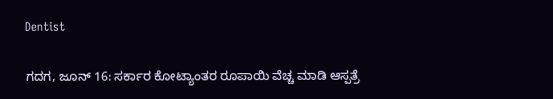Dentist

ಗದಗ, ಜೂನ್ 16: ಸರ್ಕಾರ ಕೋಟ್ಯಾಂತರ ರೂಪಾಯಿ ವೆಚ್ಚ ಮಾಡಿ ಆಸ್ಪತ್ರೆ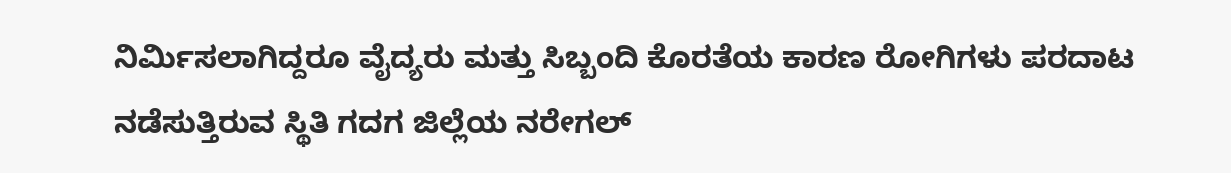ನಿರ್ಮಿಸಲಾಗಿದ್ದರೂ ವೈದ್ಯರು ಮತ್ತು ಸಿಬ್ಬಂದಿ ಕೊರತೆಯ ಕಾರಣ ರೋಗಿಗಳು ಪರದಾಟ ನಡೆಸುತ್ತಿರುವ ಸ್ಥಿತಿ ಗದಗ‌ ಜಿಲ್ಲೆಯ ನರೇಗಲ್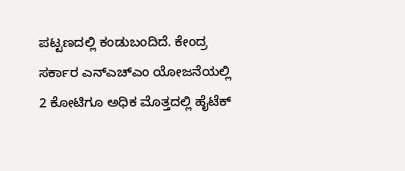ಪಟ್ಟಣದಲ್ಲಿ ಕಂಡುಬಂದಿದೆ. ಕೇಂದ್ರ ಸರ್ಕಾರ ಎನ್ಎಚ್ಎಂ ಯೋಜನೆಯಲ್ಲಿ 2 ಕೋಟಿಗೂ ಅಧಿಕ ಮೊತ್ತದಲ್ಲಿ ಹೈಟೆಕ್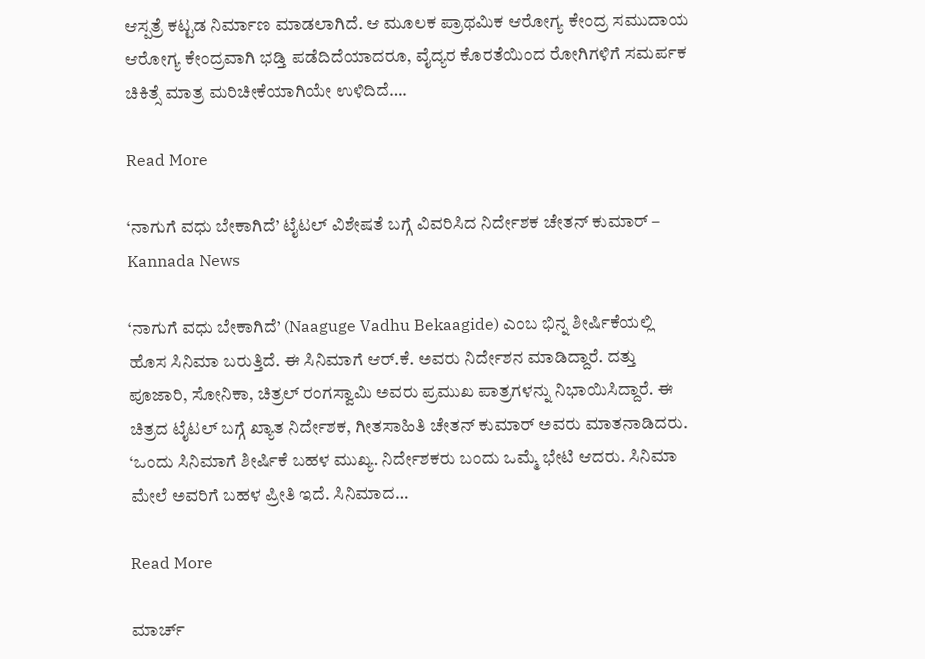ಆಸ್ಪತ್ರೆ ಕಟ್ಟಡ ನಿರ್ಮಾಣ ಮಾಡಲಾಗಿದೆ. ಆ ಮೂಲಕ ಪ್ರಾಥಮಿಕ ಆರೋಗ್ಯ ಕೇಂದ್ರ ಸಮುದಾಯ ಆರೋಗ್ಯ ಕೇಂದ್ರವಾಗಿ ಭಡ್ತಿ ಪಡೆದಿದೆಯಾದರೂ, ವೈದ್ಯರ ಕೊರತೆಯಿಂದ ರೋಗಿಗಳಿಗೆ ಸಮರ್ಪಕ ಚಿಕಿತ್ಸೆ ಮಾತ್ರ ಮರಿಚೀಕೆಯಾಗಿಯೇ ಉಳಿದಿದೆ….

Read More

‘ನಾಗುಗೆ ವಧು ಬೇಕಾಗಿದೆ’ ಟೈಟಲ್ ವಿಶೇಷತೆ ಬಗ್ಗೆ ವಿವರಿಸಿದ ನಿರ್ದೇಶಕ ಚೇತನ್ ಕುಮಾರ್ – Kannada News

‘ನಾಗುಗೆ ವಧು ಬೇಕಾಗಿದೆ’ (Naaguge Vadhu Bekaagide) ಎಂಬ ಭಿನ್ನ ಶೀರ್ಷಿಕೆಯಲ್ಲಿ ಹೊಸ ಸಿನಿಮಾ ಬರುತ್ತಿದೆ. ಈ ಸಿನಿಮಾಗೆ ಆರ್.ಕೆ. ಅವರು ನಿರ್ದೇಶನ ಮಾಡಿದ್ದಾರೆ. ದತ್ತು ಪೂಜಾರಿ, ಸೋನಿಕಾ, ಚಿತ್ರಲ್ ರಂಗಸ್ವಾಮಿ ಅವರು ಪ್ರಮುಖ ಪಾತ್ರಗಳನ್ನು ನಿಭಾಯಿಸಿದ್ದಾರೆ. ಈ ಚಿತ್ರದ ಟೈಟಲ್ ಬಗ್ಗೆ ಖ್ಯಾತ ನಿರ್ದೇಶಕ, ಗೀತಸಾಹಿತಿ ಚೇತನ್ ಕುಮಾರ್ ಅವರು ಮಾತನಾಡಿದರು. ‘ಒಂದು ಸಿನಿಮಾಗೆ ಶೀರ್ಷಿಕೆ ಬಹಳ ಮುಖ್ಯ. ನಿರ್ದೇಶಕರು ಬಂದು ಒಮ್ಮೆ ಭೇಟಿ ಆದರು. ಸಿನಿಮಾ ಮೇಲೆ ಅವರಿಗೆ ಬಹಳ ಪ್ರೀತಿ ಇದೆ. ಸಿನಿಮಾದ…

Read More

ಮಾರ್ಚ್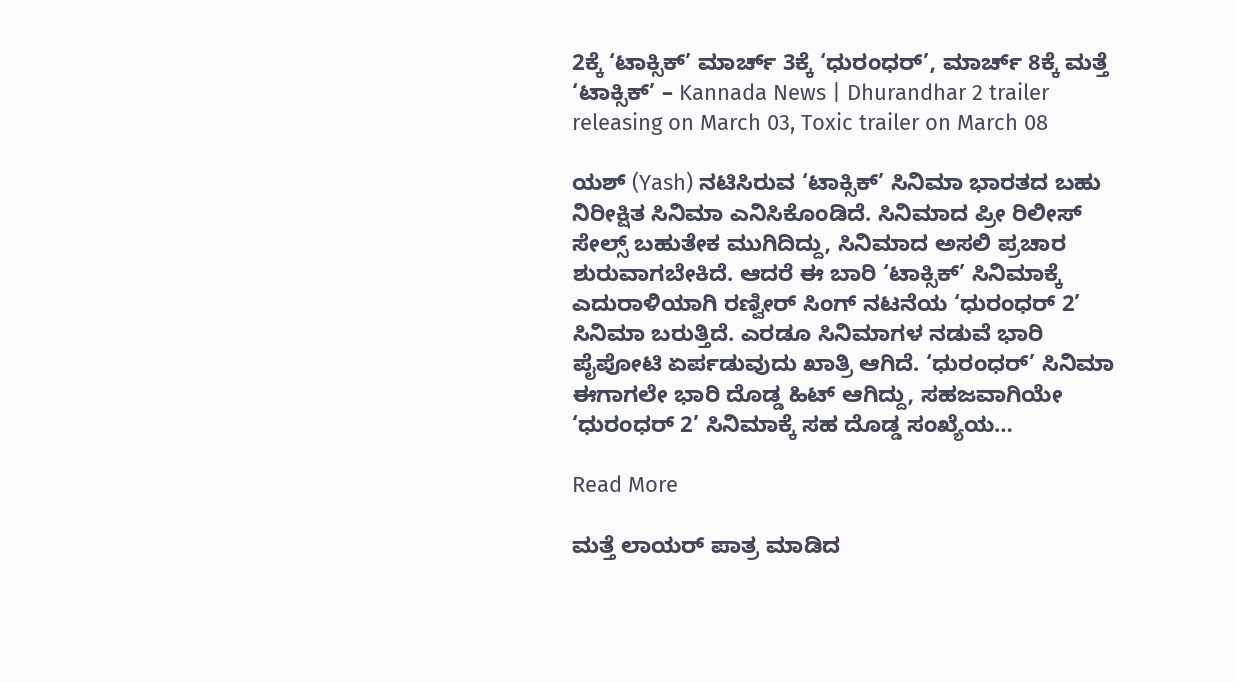2ಕ್ಕೆ ‘ಟಾಕ್ಸಿಕ್’ ಮಾರ್ಚ್ 3ಕ್ಕೆ ‘ಧುರಂಧರ್’, ಮಾರ್ಚ್ 8ಕ್ಕೆ ಮತ್ತೆ ‘ಟಾಕ್ಸಿಕ್’ – Kannada News | Dhurandhar 2 trailer releasing on March 03, Toxic trailer on March 08

ಯಶ್ (Yash) ನಟಿಸಿರುವ ‘ಟಾಕ್ಸಿಕ್’ ಸಿನಿಮಾ ಭಾರತದ ಬಹು ನಿರೀಕ್ಷಿತ ಸಿನಿಮಾ ಎನಿಸಿಕೊಂಡಿದೆ. ಸಿನಿಮಾದ ಪ್ರೀ ರಿಲೀಸ್ ಸೇಲ್ಸ್ ಬಹುತೇಕ ಮುಗಿದಿದ್ದು, ಸಿನಿಮಾದ ಅಸಲಿ ಪ್ರಚಾರ ಶುರುವಾಗಬೇಕಿದೆ. ಆದರೆ ಈ ಬಾರಿ ‘ಟಾಕ್ಸಿಕ್’ ಸಿನಿಮಾಕ್ಕೆ ಎದುರಾಳಿಯಾಗಿ ರಣ್ವೀರ್ ಸಿಂಗ್ ನಟನೆಯ ‘ಧುರಂಧರ್ 2’ ಸಿನಿಮಾ ಬರುತ್ತಿದೆ. ಎರಡೂ ಸಿನಿಮಾಗಳ ನಡುವೆ ಭಾರಿ ಪೈಪೋಟಿ ಏರ್ಪಡುವುದು ಖಾತ್ರಿ ಆಗಿದೆ. ‘ಧುರಂಧರ್’ ಸಿನಿಮಾ ಈಗಾಗಲೇ ಭಾರಿ ದೊಡ್ಡ ಹಿಟ್ ಆಗಿದ್ದು, ಸಹಜವಾಗಿಯೇ ‘ಧುರಂಧರ್ 2’ ಸಿನಿಮಾಕ್ಕೆ ಸಹ ದೊಡ್ಡ ಸಂಖ್ಯೆಯ…

Read More

ಮತ್ತೆ ಲಾಯರ್ ಪಾತ್ರ ಮಾಡಿದ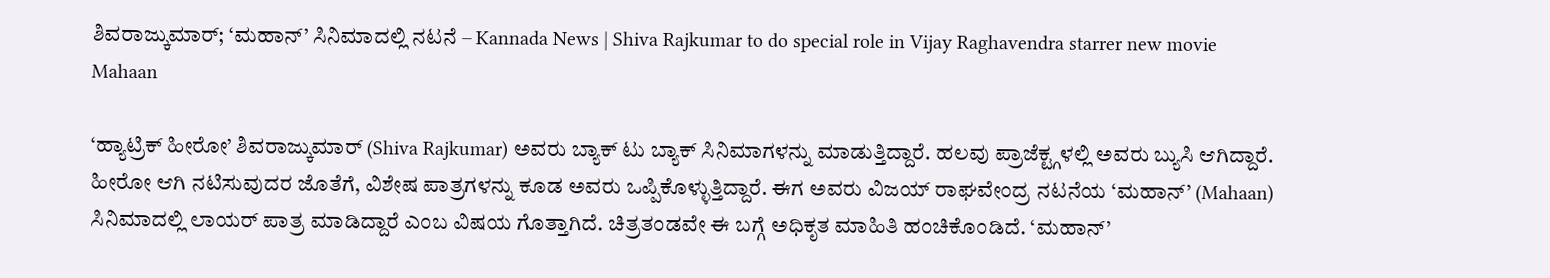ಶಿವರಾಜ್ಕುಮಾರ್; ‘ಮಹಾನ್’ ಸಿನಿಮಾದಲ್ಲಿ ನಟನೆ – Kannada News | Shiva Rajkumar to do special role in Vijay Raghavendra starrer new movie Mahaan

‘ಹ್ಯಾಟ್ರಿಕ್ ಹೀರೋ’ ಶಿವರಾಜ್ಕುಮಾರ್ (Shiva Rajkumar) ಅವರು ಬ್ಯಾಕ್ ಟು ಬ್ಯಾಕ್ ಸಿನಿಮಾಗಳನ್ನು ಮಾಡುತ್ತಿದ್ದಾರೆ. ಹಲವು ಪ್ರಾಜೆಕ್ಟ್ಗಳಲ್ಲಿ ಅವರು ಬ್ಯುಸಿ ಆಗಿದ್ದಾರೆ. ಹೀರೋ ಆಗಿ ನಟಿಸುವುದರ ಜೊತೆಗೆ, ವಿಶೇಷ ಪಾತ್ರಗಳನ್ನು ಕೂಡ ಅವರು ಒಪ್ಪಿಕೊಳ್ಳುತ್ತಿದ್ದಾರೆ. ಈಗ ಅವರು ವಿಜಯ್ ರಾಘವೇಂದ್ರ ನಟನೆಯ ‘ಮಹಾನ್’ (Mahaan) ಸಿನಿಮಾದಲ್ಲಿ ಲಾಯರ್ ಪಾತ್ರ ಮಾಡಿದ್ದಾರೆ ಎಂಬ ವಿಷಯ ಗೊತ್ತಾಗಿದೆ. ಚಿತ್ರತಂಡವೇ ಈ ಬಗ್ಗೆ ಅಧಿಕೃತ ಮಾಹಿತಿ ಹಂಚಿಕೊಂಡಿದೆ. ‘ಮಹಾನ್’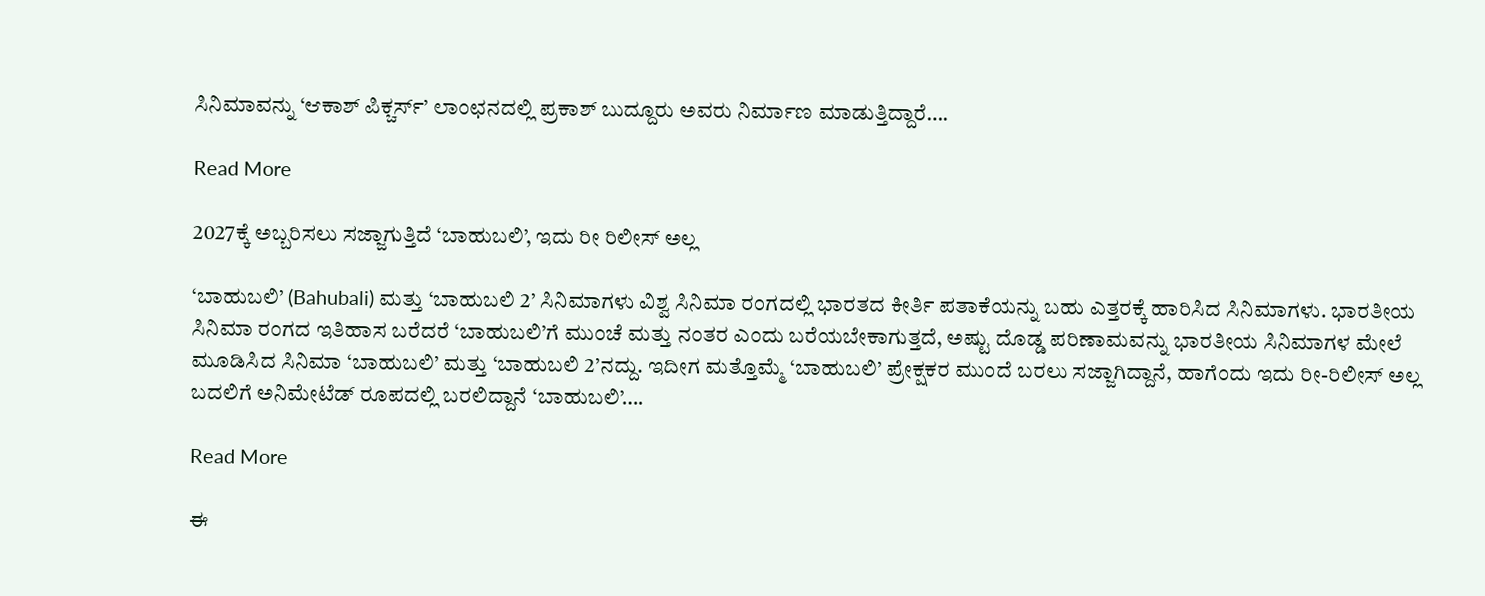ಸಿನಿಮಾವನ್ನು ‘ಆಕಾಶ್ ಪಿಕ್ಚರ್ಸ್’ ಲಾಂಛನದಲ್ಲಿ ಪ್ರಕಾಶ್ ಬುದ್ದೂರು ಅವರು ನಿರ್ಮಾಣ ಮಾಡುತ್ತಿದ್ದಾರೆ….

Read More

2027ಕ್ಕೆ ಅಬ್ಬರಿಸಲು ಸಜ್ಜಾಗುತ್ತಿದೆ ‘ಬಾಹುಬಲಿ’, ಇದು ರೀ ರಿಲೀಸ್ ಅಲ್ಲ

‘ಬಾಹುಬಲಿ’ (Bahubali) ಮತ್ತು ‘ಬಾಹುಬಲಿ 2’ ಸಿನಿಮಾಗಳು ವಿಶ್ವ ಸಿನಿಮಾ ರಂಗದಲ್ಲಿ ಭಾರತದ ಕೀರ್ತಿ ಪತಾಕೆಯನ್ನು ಬಹು ಎತ್ತರಕ್ಕೆ ಹಾರಿಸಿದ ಸಿನಿಮಾಗಳು. ಭಾರತೀಯ ಸಿನಿಮಾ ರಂಗದ ಇತಿಹಾಸ ಬರೆದರೆ ‘ಬಾಹುಬಲಿ’ಗೆ ಮುಂಚೆ ಮತ್ತು ನಂತರ ಎಂದು ಬರೆಯಬೇಕಾಗುತ್ತದೆ, ಅಷ್ಟು ದೊಡ್ಡ ಪರಿಣಾಮವನ್ನು ಭಾರತೀಯ ಸಿನಿಮಾಗಳ ಮೇಲೆ ಮೂಡಿಸಿದ ಸಿನಿಮಾ ‘ಬಾಹುಬಲಿ’ ಮತ್ತು ‘ಬಾಹುಬಲಿ 2’ನದ್ದು. ಇದೀಗ ಮತ್ತೊಮ್ಮೆ ‘ಬಾಹುಬಲಿ’ ಪ್ರೇಕ್ಷಕರ ಮುಂದೆ ಬರಲು ಸಜ್ಜಾಗಿದ್ದಾನೆ, ಹಾಗೆಂದು ಇದು ರೀ-ರಿಲೀಸ್ ಅಲ್ಲ ಬದಲಿಗೆ ಅನಿಮೇಟೆಡ್ ರೂಪದಲ್ಲಿ ಬರಲಿದ್ದಾನೆ ‘ಬಾಹುಬಲಿ’….

Read More

ಈ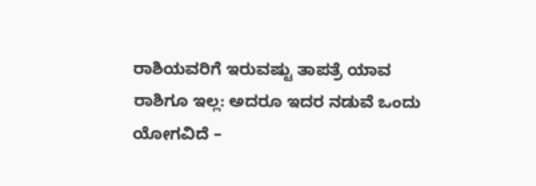ರಾಶಿಯವರಿಗೆ ಇರುವಷ್ಟು ತಾಪತ್ರೆ ಯಾವ ರಾಶಿಗೂ ಇಲ್ಲ: ಅದರೂ ಇದರ ನಡುವೆ ಒಂದು ಯೋಗವಿದೆ –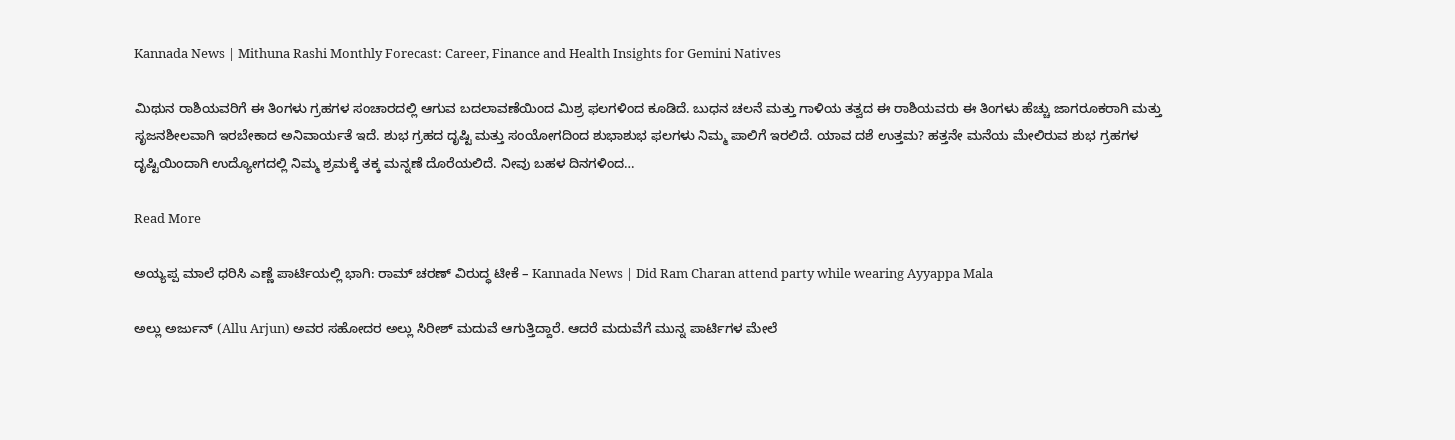Kannada News | Mithuna Rashi Monthly Forecast: Career, Finance and Health Insights for Gemini Natives

ಮಿಥುನ ರಾಶಿಯವರಿಗೆ ಈ ತಿಂಗಳು ಗ್ರಹಗಳ ಸಂಚಾರದಲ್ಲಿ ಆಗುವ ಬದಲಾವಣೆಯಿಂದ ಮಿಶ್ರ ಫಲಗಳಿಂದ ಕೂಡಿದೆ. ಬುಧನ ಚಲನೆ ಮತ್ತು ಗಾಳಿಯ ತತ್ವದ ಈ ರಾಶಿಯವರು ಈ ತಿಂಗಳು ಹೆಚ್ಚು ಜಾಗರೂಕರಾಗಿ ಮತ್ತು ಸೃಜನಶೀಲವಾಗಿ ಇರಬೇಕಾದ ಅನಿವಾರ್ಯತೆ ಇದೆ. ಶುಭ ಗ್ರಹದ ದೃಷ್ಟಿ ಮತ್ತು ಸಂಯೋಗದಿಂದ ಶುಭಾಶುಭ ಫಲಗಳು ನಿಮ್ಮ ಪಾಲಿಗೆ ಇರಲಿದೆ. ಯಾವ ದಶೆ ಉತ್ತಮ? ಹತ್ತನೇ ಮನೆಯ ಮೇಲಿರುವ ಶುಭ ಗ್ರಹಗಳ ದೃಷ್ಟಿಯಿಂದಾಗಿ ಉದ್ಯೋಗದಲ್ಲಿ ನಿಮ್ಮ ಶ್ರಮಕ್ಕೆ ತಕ್ಕ ಮನ್ನಣೆ ದೊರೆಯಲಿದೆ. ನೀವು ಬಹಳ ದಿನಗಳಿಂದ…

Read More

ಅಯ್ಯಪ್ಪ ಮಾಲೆ ಧರಿಸಿ ಎಣ್ಣೆ ಪಾರ್ಟಿಯಲ್ಲಿ ಭಾಗಿ: ರಾಮ್ ಚರಣ್ ವಿರುದ್ಧ ಟೀಕೆ – Kannada News | Did Ram Charan attend party while wearing Ayyappa Mala

ಅಲ್ಲು ಅರ್ಜುನ್ (Allu Arjun) ಅವರ ಸಹೋದರ ಅಲ್ಲು ಸಿರೀಶ್ ಮದುವೆ ಆಗುತ್ತಿದ್ದಾರೆ. ಆದರೆ ಮದುವೆಗೆ ಮುನ್ನ ಪಾರ್ಟಿಗಳ ಮೇಲೆ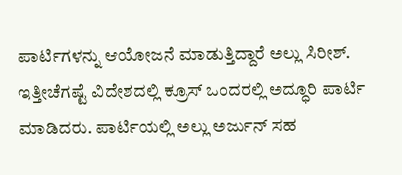ಪಾರ್ಟಿಗಳನ್ನು ಆಯೋಜನೆ ಮಾಡುತ್ತಿದ್ದಾರೆ ಅಲ್ಲು ಸಿರೀಶ್. ಇತ್ತೀಚೆಗಷ್ಟೆ ವಿದೇಶದಲ್ಲಿ ಕ್ರೂಸ್ ಒಂದರಲ್ಲಿ ಅದ್ಧೂರಿ ಪಾರ್ಟಿ ಮಾಡಿದರು. ಪಾರ್ಟಿಯಲ್ಲಿ ಅಲ್ಲು ಅರ್ಜುನ್ ಸಹ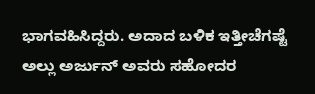ಭಾಗವಹಿಸಿದ್ದರು. ಅದಾದ ಬಳಿಕ ಇತ್ತೀಚೆಗಷ್ಟೆ ಅಲ್ಲು ಅರ್ಜುನ್ ಅವರು ಸಹೋದರ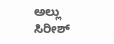ಅಲ್ಲು ಸಿರೀಶ್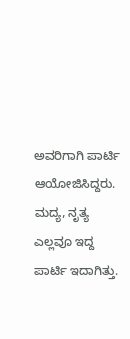ಅವರಿಗಾಗಿ ಪಾರ್ಟಿ ಆಯೋಜಿಸಿದ್ದರು. ಮದ್ಯ, ನೃತ್ಯ ಎಲ್ಲವೂ ಇದ್ದ ಪಾರ್ಟಿ ಇದಾಗಿತ್ತು.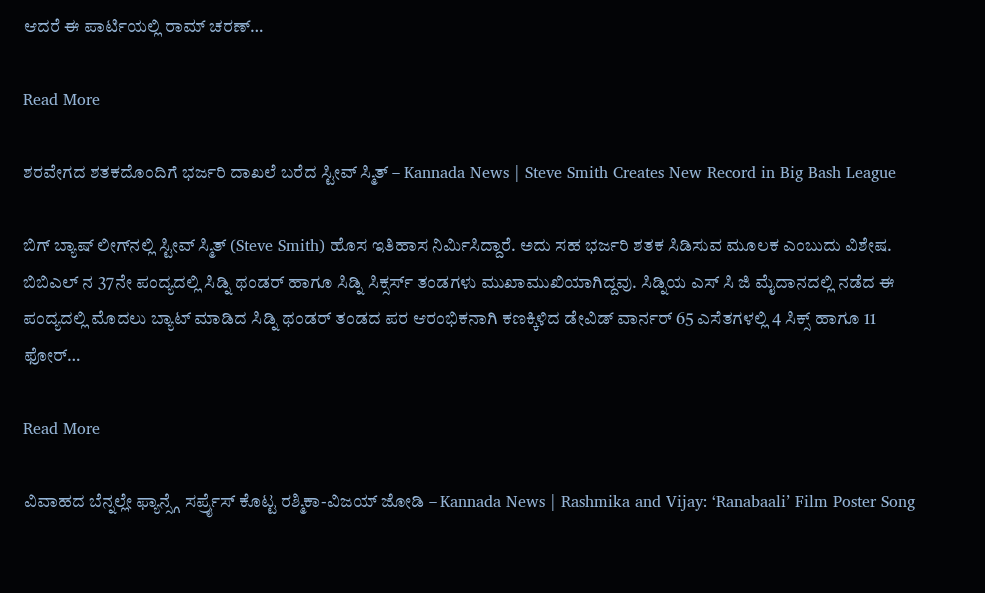ಆದರೆ ಈ ಪಾರ್ಟಿಯಲ್ಲಿ ರಾಮ್ ಚರಣ್…

Read More

ಶರವೇಗದ ಶತಕದೊಂದಿಗೆ ಭರ್ಜರಿ ದಾಖಲೆ ಬರೆದ ಸ್ಟೀವ್ ಸ್ಮಿತ್ – Kannada News | Steve Smith Creates New Record in Big Bash League

ಬಿಗ್ ಬ್ಯಾಷ್ ಲೀಗ್‌ನಲ್ಲಿ ಸ್ಟೀವ್ ಸ್ಮಿತ್ (Steve Smith) ಹೊಸ ಇತಿಹಾಸ ನಿರ್ಮಿಸಿದ್ದಾರೆ. ಅದು ಸಹ ಭರ್ಜರಿ ಶತಕ ಸಿಡಿಸುವ ಮೂಲಕ ಎಂಬುದು ವಿಶೇಷ. ಬಿಬಿಎಲ್ ನ 37ನೇ ಪಂದ್ಯದಲ್ಲಿ ಸಿಡ್ನಿ ಥಂಡರ್ ಹಾಗೂ ಸಿಡ್ನಿ ಸಿಕ್ಸರ್ಸ್ ತಂಡಗಳು ಮುಖಾಮುಖಿಯಾಗಿದ್ದವು. ಸಿಡ್ನಿಯ ಎಸ್ ಸಿ ಜಿ ಮೈದಾನದಲ್ಲಿ ನಡೆದ ಈ ಪಂದ್ಯದಲ್ಲಿ ಮೊದಲು ಬ್ಯಾಟ್ ಮಾಡಿದ ಸಿಡ್ನಿ ಥಂಡರ್ ತಂಡದ ಪರ ಆರಂಭಿಕನಾಗಿ ಕಣಕ್ಕಿಳಿದ ಡೇವಿಡ್ ವಾರ್ನರ್ 65 ಎಸೆತಗಳಲ್ಲಿ 4 ಸಿಕ್ಸ್ ಹಾಗೂ 11 ಫೋರ್…

Read More

ವಿವಾಹದ ಬೆನ್ನಲ್ಲೇ ಫ್ಯಾನ್ಸ್ಗೆ ಸರ್ಪ್ರೈಸ್ ಕೊಟ್ಟ ರಶ್ಮಿಕಾ-ವಿಜಯ್ ಜೋಡಿ – Kannada News | Rashmika and Vijay: ‘Ranabaali’ Film Poster Song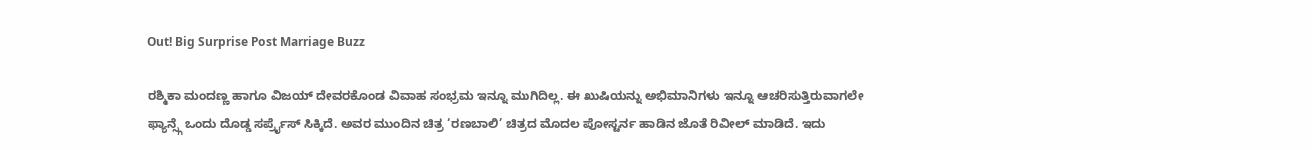Out! Big Surprise Post Marriage Buzz

ರಶ್ಮಿಕಾ ಮಂದಣ್ಣ ಹಾಗೂ ವಿಜಯ್ ದೇವರಕೊಂಡ ವಿವಾಹ ಸಂಭ್ರಮ ಇನ್ನೂ ಮುಗಿದಿಲ್ಲ. ಈ ಖುಷಿಯನ್ನು ಅಭಿಮಾನಿಗಳು ಇನ್ನೂ ಆಚರಿಸುತ್ತಿರುವಾಗಲೇ ಫ್ಯಾನ್ಸ್ಗೆ ಒಂದು ದೊಡ್ಡ ಸರ್ಪ್ರೈಸ್ ಸಿಕ್ಕಿದೆ. ಅವರ ಮುಂದಿನ ಚಿತ್ರ ‘ರಣಬಾಲಿ’ ಚಿತ್ರದ ಮೊದಲ ಪೋಸ್ಟರ್ನ ಹಾಡಿನ ಜೊತೆ ರಿವೀಲ್ ಮಾಡಿದೆ. ಇದು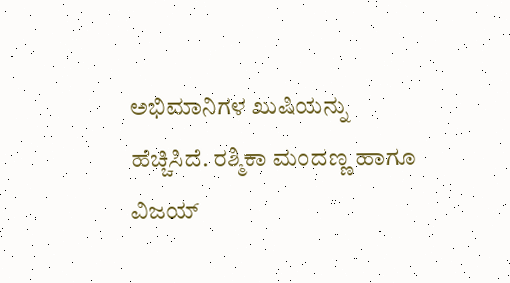ಅಭಿಮಾನಿಗಳ ಖುಷಿಯನ್ನು ಹೆಚ್ಚಿಸಿದೆ. ರಶ್ಮಿಕಾ ಮಂದಣ್ಣ ಹಾಗೂ ವಿಜಯ್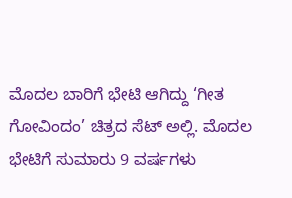ಮೊದಲ ಬಾರಿಗೆ ಭೇಟಿ ಆಗಿದ್ದು ‘ಗೀತ ಗೋವಿಂದಂ’ ಚಿತ್ರದ ಸೆಟ್ ಅಲ್ಲಿ. ಮೊದಲ ಭೇಟಿಗೆ ಸುಮಾರು 9 ವರ್ಷಗಳು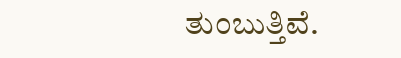ತುಂಬುತ್ತಿವೆ.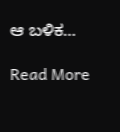ಆ ಬಳಿಕ…

Read More